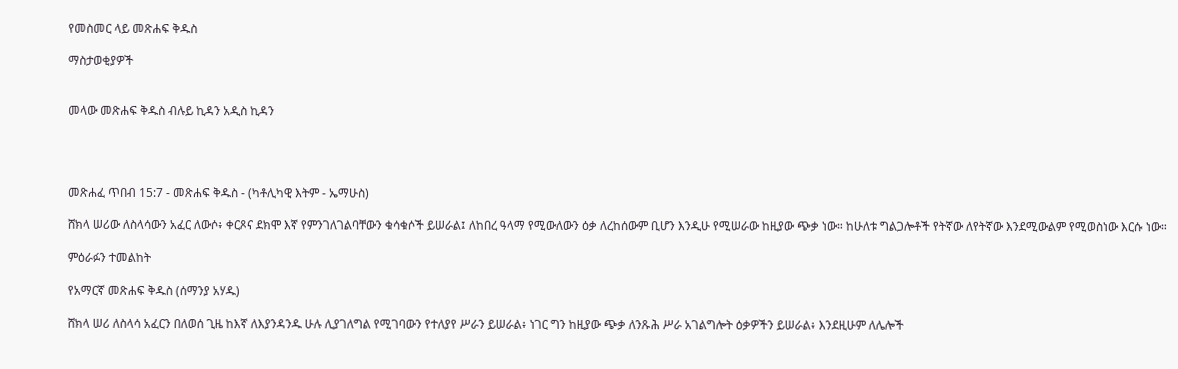የመስመር ላይ መጽሐፍ ቅዱስ

ማስታወቂያዎች


መላው መጽሐፍ ቅዱስ ብሉይ ኪዳን አዲስ ኪዳን




መጽሐፈ ጥበብ 15:7 - መጽሐፍ ቅዱስ - (ካቶሊካዊ እትም - ኤማሁስ)

ሸክላ ሠሪው ለስላሳውን አፈር ለውሶ፥ ቀርጾና ደክሞ እኛ የምንገለገልባቸውን ቁሳቁሶች ይሠራል፤ ለከበረ ዓላማ የሚውለውን ዕቃ ለረከሰውም ቢሆን እንዲሁ የሚሠራው ከዚያው ጭቃ ነው። ከሁለቱ ግልጋሎቶች የትኛው ለየትኛው እንደሚውልም የሚወስነው እርሱ ነው።

ምዕራፉን ተመልከት

የአማርኛ መጽሐፍ ቅዱስ (ሰማንያ አሃዱ)

ሸክላ ሠሪ ለስላሳ አፈርን በለወሰ ጊዜ ከእኛ ለእያንዳንዱ ሁሉ ሊያገለግል የሚገባውን የተለያየ ሥራን ይሠራል፥ ነገር ግን ከዚያው ጭቃ ለንጹሕ ሥራ አገልግሎት ዕቃዎችን ይሠራል፥ እንደዚሁም ለሌሎች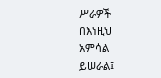ሥራዎች በእነዚህ አምሳል ይሠራል፤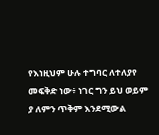የእነዚህም ሁሉ ተግባር ለተለያየ መፍቅድ ነው፥ ነገር ግን ይህ ወይም ያ ለምን ጥቅም እንደሚውል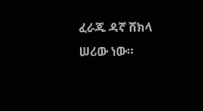ፈራጁ ዳኛ ሸክላ ሠሪው ነው።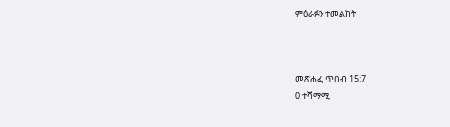ምዕራፉን ተመልከት



መጽሐፈ ጥበብ 15:7
0 ተሻማሚ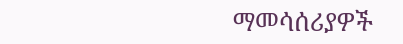ማመሳሰሪያዎች